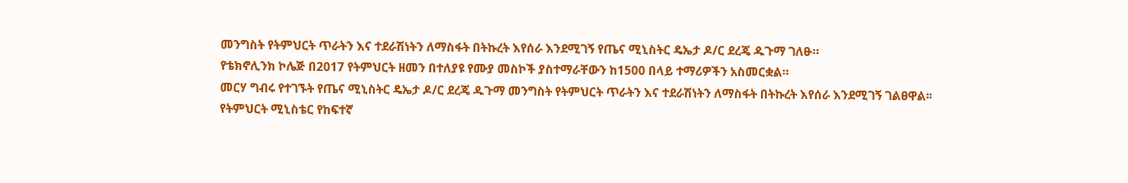መንግስት የትምህርት ጥራትን እና ተደራሽነትን ለማስፋት በትኩረት እየሰራ እንደሚገኝ የጤና ሚኒስትር ዴኤታ ዶ/ር ደረጄ ዱጉማ ገለፁ።
የቴክኖሊንክ ኮሌጅ በ2017 የትምህርት ዘመን በተለያዩ የሙያ መስኮች ያስተማራቸውን ከ1500 በላይ ተማሪዎችን አስመርቋል።
መርሃ ግብሩ የተገኙት የጤና ሚኒስትር ዴኤታ ዶ/ር ደረጄ ዱጉማ መንግስት የትምህርት ጥራትን እና ተደራሽነትን ለማስፋት በትኩረት እየሰራ እንደሚገኝ ገልፀዋል፡፡
የትምህርት ሚኒስቴር የከፍተኛ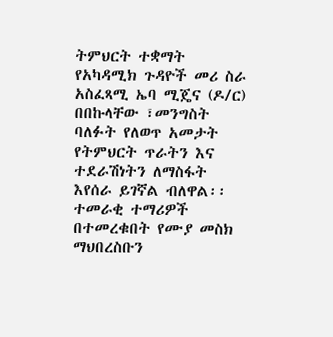ትምህርት ተቋማት የአካዳሚክ ጉዳዮች መሪ ስራ አስፈጻሚ ኤባ ሚጄና (ዶ/ር) በበኩላቸው ፣መንግስት ባለፉት የለወጥ አመታት የትምህርት ጥራትን እና ተደራሽነትን ለማስፋት እየሰራ ይገኛል ብለዋል፡፡
ተመራቂ ተማሪዎች በተመረቁበት የሙያ መስክ ማህበረስቡን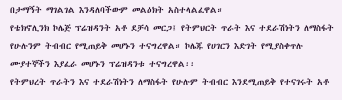በታማኝት ማገልገል እንዳለባችውም መልዕክት አስተላልፈዋል።
የቴክኖሊንክ ኮሌጅ ፕሬዝዳንት አቶ ደቻሳ መርጋ፤ የትምህርት ጥራት እና ተደራሽነትን ለማስፋት የሁሉንም ትብብር የሚጠይቅ መሆኑን ተናግረዋል። ኮሌጁ የሀገርን እድገት የሚያስቀጥሉ ሙያተኞችን እያፈራ መሆኑን ፕሬዝዳንቱ ተናግረዋል፡፡
የትምህረት ጥራትን እና ተደራሽነትን ለማስፋት የሁሉም ትብብር እንደሚጠይቅ የተናገሩት አቶ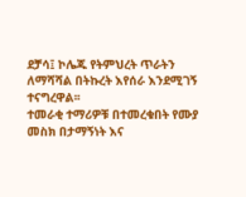ደቻሳ፤ ኮሌጁ የትምህረት ጥራትን ለማሻሻል በትኩረት እየሰራ እንደሚገኝ ተናግረዋል፡፡
ተመራቂ ተማሪዎቹ በተመረቁበት የሙያ መስክ በታማኝነት እና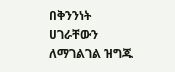በቅንንነት ሀገራቸውን ለማገልገል ዝግጁ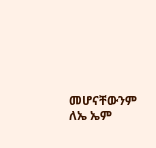መሆናቸውንም ለኤ ኤም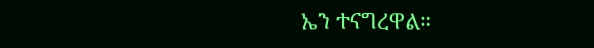ኤን ተናግረዋል።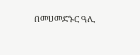በመሀመድኑር ዓሊ